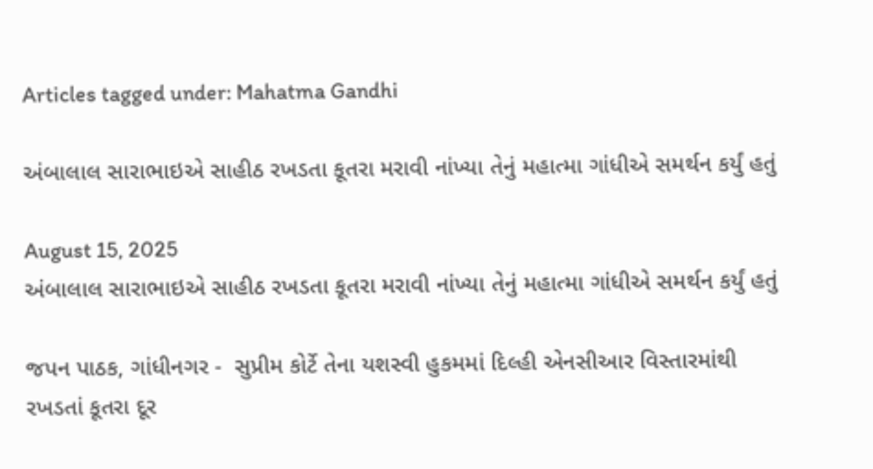Articles tagged under: Mahatma Gandhi

અંબાલાલ સારાભાઇએ સાહીઠ રખડતા કૂતરા મરાવી નાંખ્યા તેનું મહાત્મા ગાંધીએ સમર્થન કર્યું હતું

August 15, 2025
અંબાલાલ સારાભાઇએ સાહીઠ રખડતા કૂતરા મરાવી નાંખ્યા તેનું મહાત્મા ગાંધીએ સમર્થન કર્યું હતું

જપન પાઠક, ગાંધીનગર -  સુપ્રીમ કોર્ટે તેના યશસ્વી હુકમમાં દિલ્હી એનસીઆર વિસ્તારમાંથી રખડતાં કૂતરા દૂર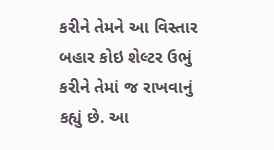કરીને તેમને આ વિસ્તાર બહાર કોઇ શેલ્ટર ઉભું કરીને તેમાં જ રાખવાનું કહ્યું છે. આ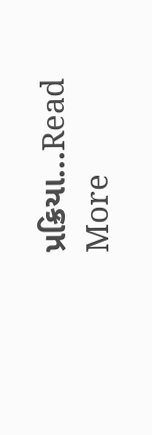પ્રક્રિયા...Read More